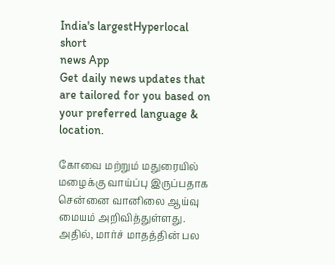India's largestHyperlocal short
news App
Get daily news updates that are tailored for you based on your preferred language & location.

கோவை மற்றும் மதுரையில் மழைக்கு வாய்ப்பு இருப்பதாக சென்னை வானிலை ஆய்வு மையம் அறிவித்துள்ளது. அதில், மார்ச் மாதத்தின் பல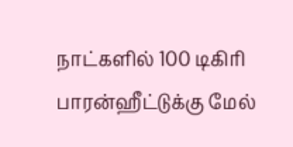நாட்களில் 100 டிகிரி பாரன்ஹீட்டுக்கு மேல்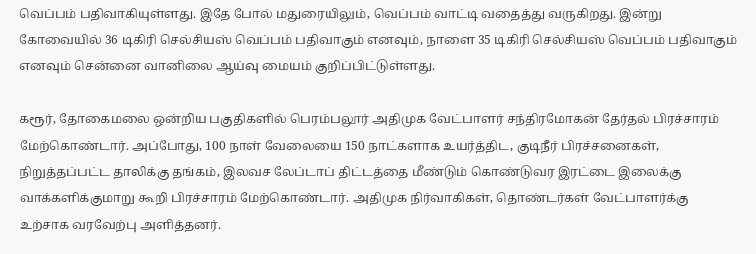வெப்பம் பதிவாகியுள்ளது. இதே போல் மதுரையிலும், வெப்பம் வாட்டி வதைத்து வருகிறது. இன்று கோவையில் 36 டிகிரி செல்சியஸ் வெப்பம் பதிவாகும் எனவும், நாளை 35 டிகிரி செல்சியஸ் வெப்பம் பதிவாகும் எனவும் சென்னை வானிலை ஆய்வு மையம் குறிப்பிட்டுள்ளது.

கரூர், தோகைமலை ஒன்றிய பகுதிகளில் பெரம்பலூர் அதிமுக வேட்பாளர் சந்திரமோகன் தேர்தல் பிரச்சாரம் மேற்கொண்டார். அப்போது, 100 நாள் வேலையை 150 நாட்களாக உயர்த்திட, குடிநீர் பிரச்சனைகள், நிறுத்தப்பட்ட தாலிக்கு தங்கம், இலவச லேப்டாப் திட்டத்தை மீண்டும் கொண்டுவர இரட்டை இலைக்கு வாக்களிக்குமாறு கூறி பிரச்சாரம் மேற்கொண்டார். அதிமுக நிர்வாகிகள், தொண்டர்கள் வேட்பாளர்க்கு உற்சாக வரவேற்பு அளித்தனர்.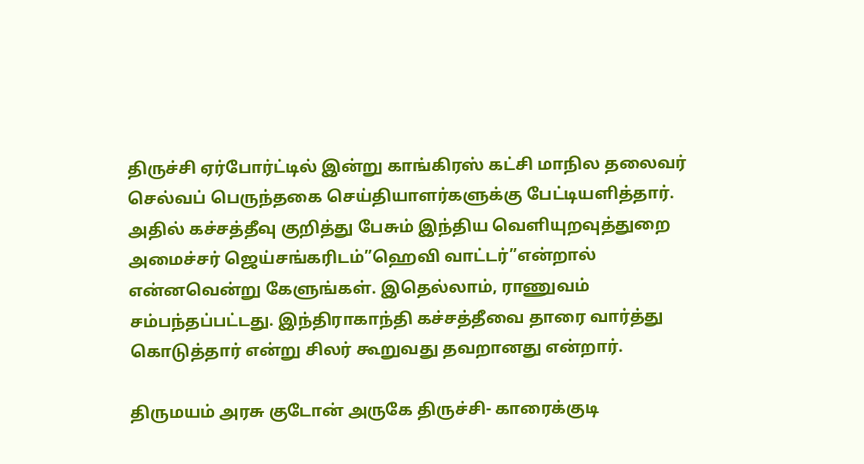திருச்சி ஏர்போர்ட்டில் இன்று காங்கிரஸ் கட்சி மாநில தலைவர் செல்வப் பெருந்தகை செய்தியாளர்களுக்கு பேட்டியளித்தார். அதில் கச்சத்தீவு குறித்து பேசும் இந்திய வெளியுறவுத்துறை அமைச்சர் ஜெய்சங்கரிடம்”ஹெவி வாட்டர்”என்றால் என்னவென்று கேளுங்கள். இதெல்லாம், ராணுவம் சம்பந்தப்பட்டது. இந்திராகாந்தி கச்சத்தீவை தாரை வார்த்து கொடுத்தார் என்று சிலர் கூறுவது தவறானது என்றார்.

திருமயம் அரசு குடோன் அருகே திருச்சி- காரைக்குடி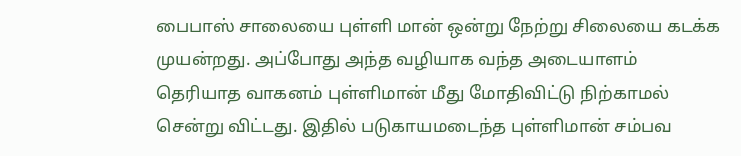பைபாஸ் சாலையை புள்ளி மான் ஒன்று நேற்று சிலையை கடக்க முயன்றது. அப்போது அந்த வழியாக வந்த அடையாளம் தெரியாத வாகனம் புள்ளிமான் மீது மோதிவிட்டு நிற்காமல் சென்று விட்டது. இதில் படுகாயமடைந்த புள்ளிமான் சம்பவ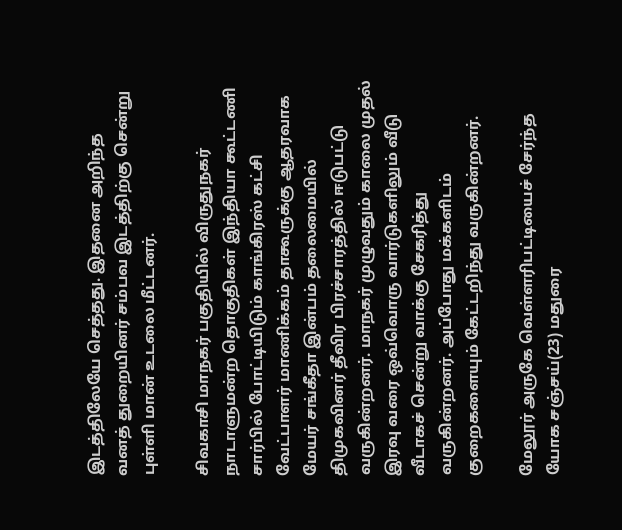இடத்திலேயே செத்தது. இதனை அறிந்த வனத் துறையினர் சம்பவ இடத்திற்கு சென்று புள்ளி மான் உடலை மீட்டனர்.

சிவகாசி மாநகர் பகுதியில் விருதுநகர் நாடாளுமன்ற தொகுதிகள் இந்தியா கூட்டணி சார்பில் போட்டியிடும் காங்கிரஸ் கட்சி வேட்பாளர் மாணிக்கம் தாகூருக்கு ஆதரவாக மேயர் சங்கீதா இன்பம் தலைமையில் திமுகவினர் தீவிர பிரச்சாரத்தில் ஈடுபட்டு வருகின்றனர். மாநகர் முழுவதும் காலை முதல் இரவு வரை ஒவ்வொரு வார்டுகளிலும் வீடு வீடாகச் சென்று வாக்கு சேகரித்து வருகின்றனர். அப்போது மக்களிடம் குறைகளையும் கேட்டறிந்து வருகின்றனர்.

மேலூர் அருகே வெள்ளரிபட்டியைச் சேர்ந்த யோக சஞ்சய்(23) மதுரை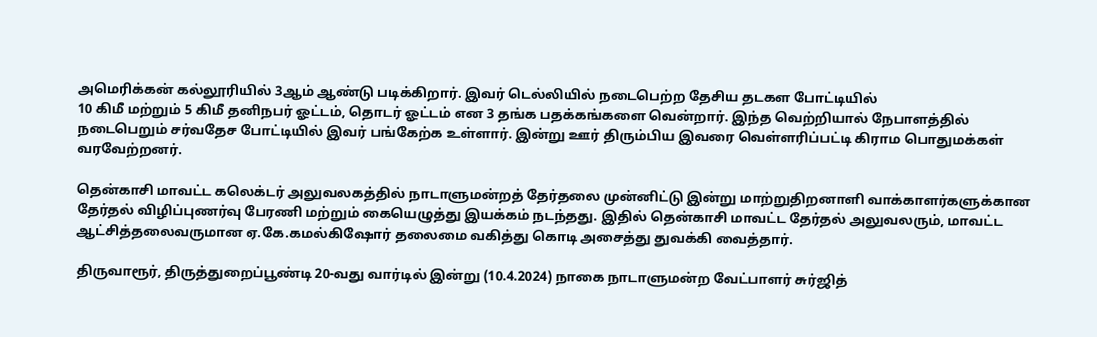அமெரிக்கன் கல்லூரியில் 3ஆம் ஆண்டு படிக்கிறார். இவர் டெல்லியில் நடைபெற்ற தேசிய தடகள போட்டியில்
10 கிமீ மற்றும் 5 கிமீ தனிநபர் ஓட்டம், தொடர் ஓட்டம் என 3 தங்க பதக்கங்களை வென்றார். இந்த வெற்றியால் நேபாளத்தில் நடைபெறும் சர்வதேச போட்டியில் இவர் பங்கேற்க உள்ளார். இன்று ஊர் திரும்பிய இவரை வெள்ளரிப்பட்டி கிராம பொதுமக்கள் வரவேற்றனர்.

தென்காசி மாவட்ட கலெக்டர் அலுவலகத்தில் நாடாளுமன்றத் தேர்தலை முன்னிட்டு இன்று மாற்றுதிறனாளி வாக்காளர்களுக்கான தேர்தல் விழிப்புணர்வு பேரணி மற்றும் கையெழுத்து இயக்கம் நடந்தது. இதில் தென்காசி மாவட்ட தேர்தல் அலுவலரும், மாவட்ட ஆட்சித்தலைவருமான ஏ.கே.கமல்கிஷோர் தலைமை வகித்து கொடி அசைத்து துவக்கி வைத்தார்.

திருவாரூர், திருத்துறைப்பூண்டி 20-வது வார்டில் இன்று (10.4.2024) நாகை நாடாளுமன்ற வேட்பாளர் சுர்ஜித்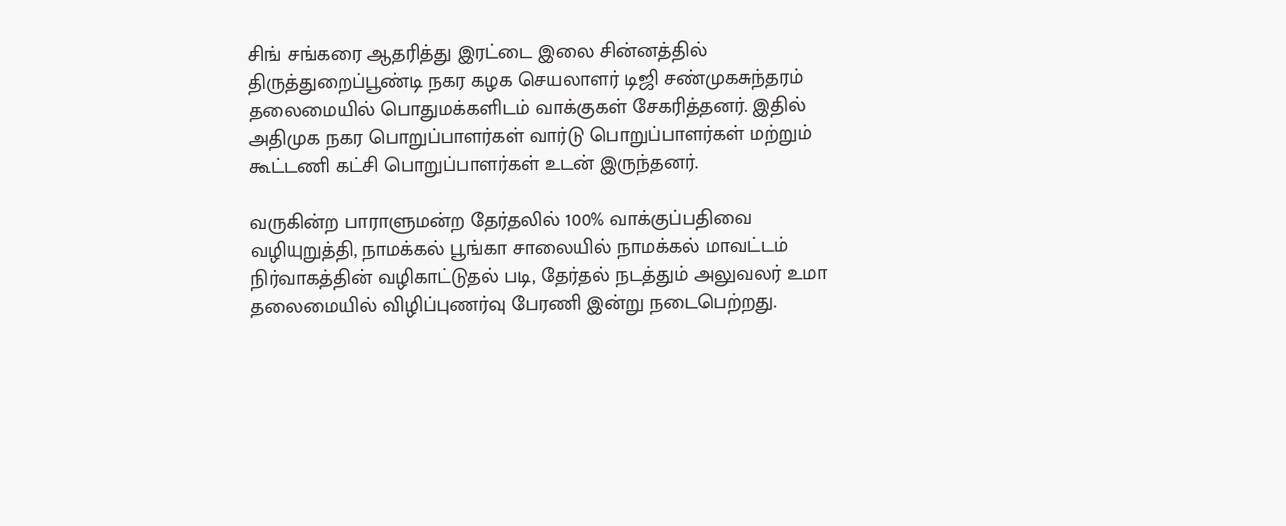சிங் சங்கரை ஆதரித்து இரட்டை இலை சின்னத்தில் திருத்துறைப்பூண்டி நகர கழக செயலாளர் டிஜி சண்முகசுந்தரம் தலைமையில் பொதுமக்களிடம் வாக்குகள் சேகரித்தனர். இதில் அதிமுக நகர பொறுப்பாளர்கள் வார்டு பொறுப்பாளர்கள் மற்றும் கூட்டணி கட்சி பொறுப்பாளர்கள் உடன் இருந்தனர்.

வருகின்ற பாராளுமன்ற தேர்தலில் 100% வாக்குப்பதிவை வழியுறுத்தி, நாமக்கல் பூங்கா சாலையில் நாமக்கல் மாவட்டம் நிர்வாகத்தின் வழிகாட்டுதல் படி, தேர்தல் நடத்தும் அலுவலர் உமா தலைமையில் விழிப்புணர்வு பேரணி இன்று நடைபெற்றது.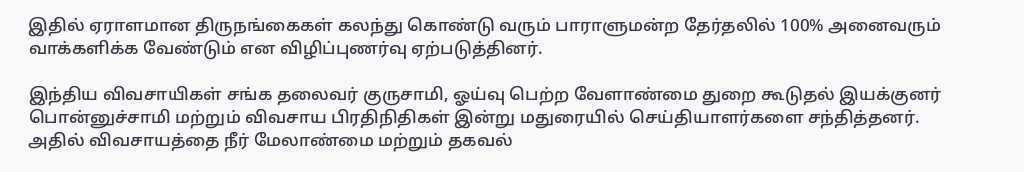இதில் ஏராளமான திருநங்கைகள் கலந்து கொண்டு வரும் பாராளுமன்ற தேர்தலில் 100% அனைவரும் வாக்களிக்க வேண்டும் என விழிப்புணர்வு ஏற்படுத்தினர்.

இந்திய விவசாயிகள் சங்க தலைவர் குருசாமி, ஓய்வு பெற்ற வேளாண்மை துறை கூடுதல் இயக்குனர் பொன்னுச்சாமி மற்றும் விவசாய பிரதிநிதிகள் இன்று மதுரையில் செய்தியாளர்களை சந்தித்தனர். அதில் விவசாயத்தை நீர் மேலாண்மை மற்றும் தகவல்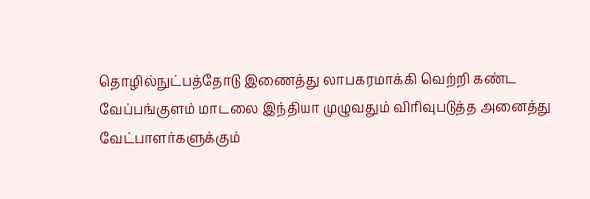தொழில்நுட்பத்தோடு இணைத்து லாபகரமாக்கி வெற்றி கண்ட வேப்பங்குளம் மாடலை இந்தியா முழுவதும் விரிவுபடுத்த அனைத்து வேட்பாளர்களுக்கும்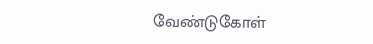வேண்டுகோள்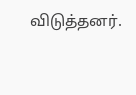விடுத்தனர்.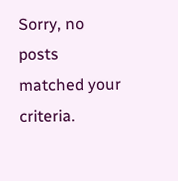Sorry, no posts matched your criteria.